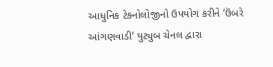આધુનિક ટેક્નોલોજીનો ઉપયોગ કરીને ‘ઉંબરે આંગણવાડી’ યુટ્યુબ ચેનલ દ્વારા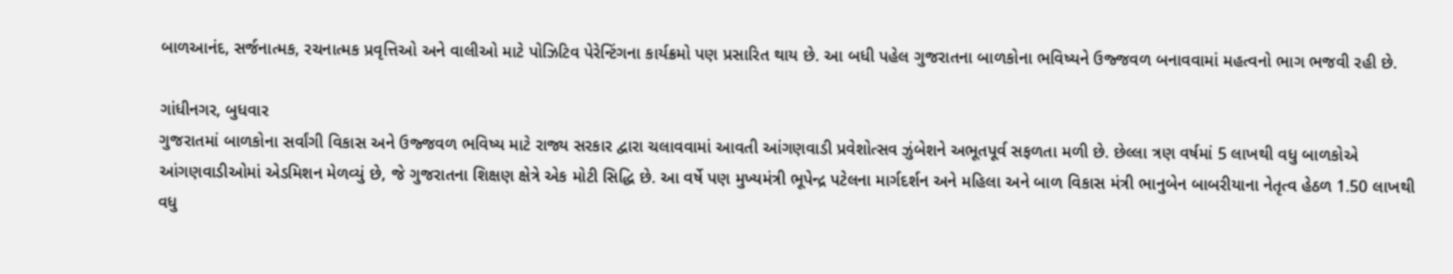બાળઆનંદ, સર્જનાત્મક, રચનાત્મક પ્રવૃત્તિઓ અને વાલીઓ માટે પોઝિટિવ પેરેન્ટિંગના કાર્યક્રમો પણ પ્રસારિત થાય છે. આ બધી પહેલ ગુજરાતના બાળકોના ભવિષ્યને ઉજ્જવળ બનાવવામાં મહત્વનો ભાગ ભજવી રહી છે.

ગાંધીનગર, બુધવાર
ગુજરાતમાં બાળકોના સર્વાંગી વિકાસ અને ઉજ્જવળ ભવિષ્ય માટે રાજ્ય સરકાર દ્વારા ચલાવવામાં આવતી આંગણવાડી પ્રવેશોત્સવ ઝુંબેશને અભૂતપૂર્વ સફળતા મળી છે. છેલ્લા ત્રણ વર્ષમાં 5 લાખથી વધુ બાળકોએ આંગણવાડીઓમાં એડમિશન મેળવ્યું છે, જે ગુજરાતના શિક્ષણ ક્ષેત્રે એક મોટી સિદ્ધિ છે. આ વર્ષે પણ મુખ્યમંત્રી ભૂપેન્દ્ર પટેલના માર્ગદર્શન અને મહિલા અને બાળ વિકાસ મંત્રી ભાનુબેન બાબરીયાના નેતૃત્વ હેઠળ 1.50 લાખથી વધુ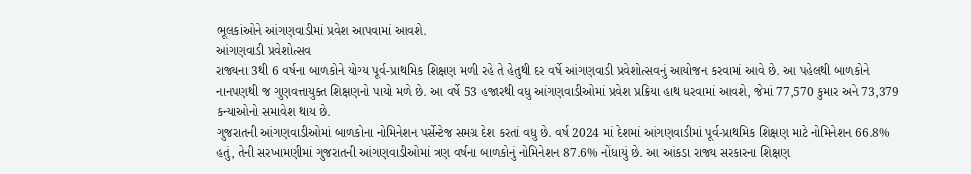ભૂલકાંઓને આંગણવાડીમાં પ્રવેશ આપવામાં આવશે.
આંગણવાડી પ્રવેશોત્સવ
રાજ્યના 3થી 6 વર્ષના બાળકોને યોગ્ય પૂર્વ-પ્રાથમિક શિક્ષણ મળી રહે તે હેતુથી દર વર્ષે આંગણવાડી પ્રવેશોત્સવનું આયોજન કરવામાં આવે છે. આ પહેલથી બાળકોને નાનપણથી જ ગુણવત્તાયુક્ત શિક્ષણનો પાયો મળે છે. આ વર્ષે 53 હજારથી વધુ આંગણવાડીઓમાં પ્રવેશ પ્રક્રિયા હાથ ધરવામાં આવશે, જેમાં 77,570 કુમાર અને 73,379 કન્યાઓનો સમાવેશ થાય છે.
ગુજરાતની આંગણવાડીઓમાં બાળકોના નોમિનેશન પર્સેન્ટેજ સમગ્ર દેશ કરતાં વધુ છે. વર્ષ 2024 માં દેશમાં આંગણવાડીમાં પૂર્વ-પ્રાથમિક શિક્ષણ માટે નોમિનેશન 66.8% હતું, તેની સરખામણીમાં ગુજરાતની આંગણવાડીઓમાં ત્રણ વર્ષના બાળકોનું નોમિનેશન 87.6% નોંધાયું છે. આ આંકડા રાજ્ય સરકારના શિક્ષણ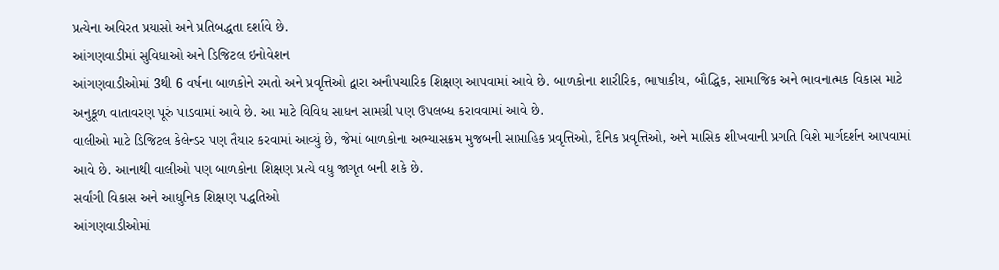પ્રત્યેના અવિરત પ્રયાસો અને પ્રતિબદ્ધતા દર્શાવે છે.
આંગણવાડીમાં સુવિધાઓ અને ડિજિટલ ઇનોવેશન
આંગણવાડીઓમાં 3થી 6 વર્ષના બાળકોને રમતો અને પ્રવૃત્તિઓ દ્વારા અનૌપચારિક શિક્ષણ આપવામાં આવે છે. બાળકોના શારીરિક, ભાષાકીય, બૌદ્ધિક, સામાજિક અને ભાવનાત્મક વિકાસ માટે અનુકૂળ વાતાવરણ પૂરું પાડવામાં આવે છે. આ માટે વિવિધ સાધન સામગ્રી પણ ઉપલબ્ધ કરાવવામાં આવે છે.
વાલીઓ માટે ડિજિટલ કેલેન્ડર પણ તૈયાર કરવામાં આવ્યું છે, જેમાં બાળકોના અભ્યાસક્રમ મુજબની સાપ્તાહિક પ્રવૃત્તિઓ, દૈનિક પ્રવૃત્તિઓ, અને માસિક શીખવાની પ્રગતિ વિશે માર્ગદર્શન આપવામાં આવે છે. આનાથી વાલીઓ પણ બાળકોના શિક્ષણ પ્રત્યે વધુ જાગૃત બની શકે છે.
સર્વાંગી વિકાસ અને આધુનિક શિક્ષણ પદ્ધતિઓ
આંગણવાડીઓમાં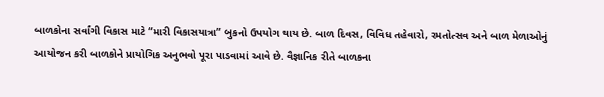બાળકોના સર્વાંગી વિકાસ માટે “મારી વિકાસયાત્રા” બુકનો ઉપયોગ થાય છે. બાળ દિવસ, વિવિધ તહેવારો, રમતોત્સવ અને બાળ મેળાઓનું આયોજન કરી બાળકોને પ્રાયોગિક અનુભવો પૂરા પાડવામાં આવે છે. વૈજ્ઞાનિક રીતે બાળકના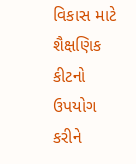વિકાસ માટે શૈક્ષણિક કીટનો ઉપયોગ કરીને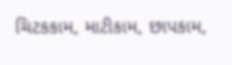ચિટકકામ, માટીકામ, છાપકામ,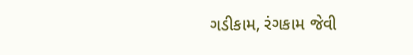ગડીકામ, રંગકામ જેવી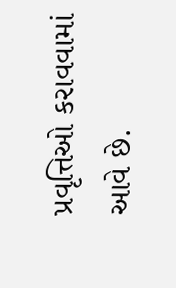પ્રવૃત્તિઓ કરાવવામાં આવે છે.